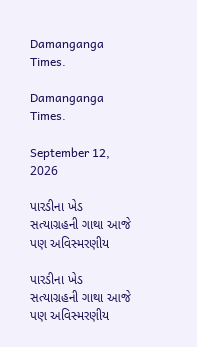Damanganga Times.

Damanganga Times.

September 12, 2026

પારડીના ખેડ સત્યાગ્રહની ગાથા આજે પણ અવિસ્મરણીય

પારડીના ખેડ સત્યાગ્રહની ગાથા આજે પણ અવિસ્મરણીય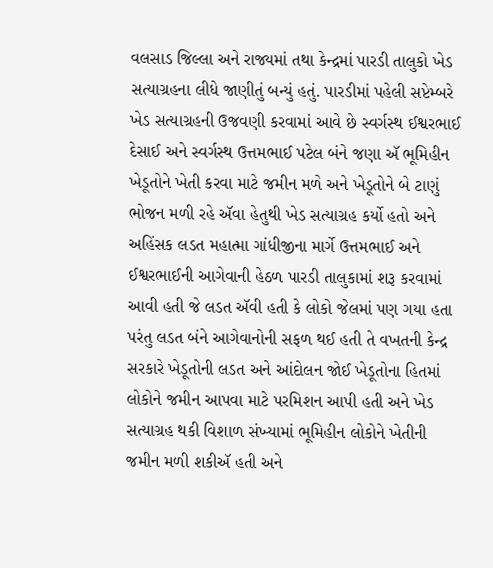વલસાડ જિલ્લા અને રાજ્યમાં તથા કેન્દ્રમાં પારડી તાલુકો ખેડ સત્યાગ્રહના લીધે જાણીતું બન્યું હતું. પારડીમાં પહેલી સપ્ટેમ્બરે ખેડ સત્યાગ્રહની ઉજવણી કરવામાં આવે છે સ્વર્ગસ્થ ઈશ્વરભાઈ દેસાઈ અને સ્વર્ગસ્થ ઉત્તમભાઈ પટેલ બંને જણા ઍ ભૂમિહીન ખેડૂતોને ખેતી કરવા માટે જમીન મળે અને ખેડૂતોને બે ટાણું ભોજન મળી રહે ઍવા હેતુથી ખેડ સત્યાગ્રહ કર્યો હતો અને અહિંસક લડત મહાત્મા ગાંધીજીના માર્ગે ઉત્તમભાઈ અને ઈશ્વરભાઈની આગેવાની હેઠળ પારડી તાલુકામાં શરૂ કરવામાં આવી હતી જે લડત ઍવી હતી કે લોકો જેલમાં પણ ગયા હતા પરંતુ લડત બંને આગેવાનોની સફળ થઈ હતી તે વખતની કેન્દ્ર સરકારે ખેડૂતોની લડત અને આંદોલન જોઈ ખેડૂતોના હિતમાં લોકોને જમીન આપવા માટે પરમિશન આપી હતી અને ખેડ સત્યાગ્રહ થકી વિશાળ સંખ્યામાં ભૂમિહીન લોકોને ખેતીની જમીન મળી શકીઍ હતી અને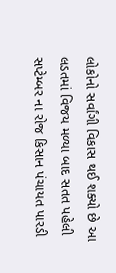લોકોનો સર્વાંગી વિકાસ થઈ શક્યો છે આ લડતમાં વિજય મળ્યા બાદ સતત પહેલી સપ્ટેમ્બર ના રોજ કિસાન પંચાયત પારડી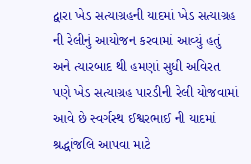દ્વારા ખેડ સત્યાગ્રહની યાદમાં ખેડ સત્યાગ્રહ ની રેલીનું આયોજન કરવામાં આવ્યું હતું અને ત્યારબાદ થી હમણાં સુધી અવિરત પણે ખેડ સત્યાગ્રહ પારડીની રેલી યોજવામાં આવે છે સ્વર્ગસ્થ ઈશ્વરભાઈ ની યાદમાં શ્રદ્ધાંજલિ આપવા માટે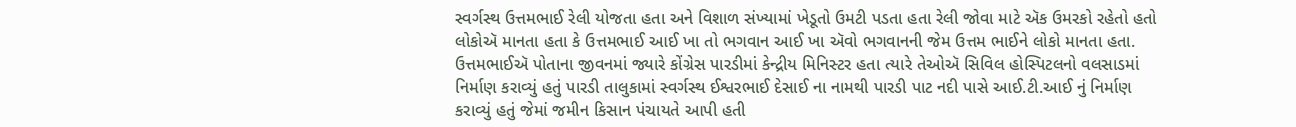સ્વર્ગસ્થ ઉત્તમભાઈ રેલી યોજતા હતા અને વિશાળ સંખ્યામાં ખેડૂતો ઉમટી પડતા હતા રેલી જોવા માટે ઍક ઉમરકો રહેતો હતો લોકોઍ માનતા હતા કે ઉત્તમભાઈ આઈ ખા તો ભગવાન આઈ ખા ઍવો ભગવાનની જેમ ઉત્તમ ભાઈને લોકો માનતા હતા. ઉત્તમભાઈઍ પોતાના જીવનમાં જ્યારે કોંગ્રેસ પારડીમાં કેન્દ્રીય મિનિસ્ટર હતા ત્યારે તેઓઍ સિવિલ હોસ્પિટલનો વલસાડમાં નિર્માણ કરાવ્યું હતું પારડી તાલુકામાં સ્વર્ગસ્થ ઈશ્વરભાઈ દેસાઈ ના નામથી પારડી પાટ નદી પાસે આઈ.ટી.આઈ નું નિર્માણ કરાવ્યું હતું જેમાં જમીન કિસાન પંચાયતે આપી હતી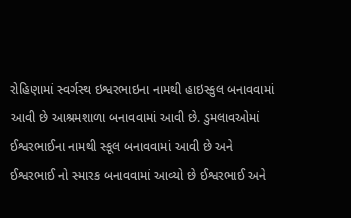રોહિણામાં સ્વર્ગસ્થ ઇશ્વરભાઇના નામથી હાઇસ્કુલ બનાવવામાં આવી છે આશ્રમશાળા બનાવવામાં આવી છે. ડુમલાવઓમાં ઈશ્વરભાઈના નામથી સ્કૂલ બનાવવામાં આવી છે અને ઈશ્વરભાઈ નો સ્મારક બનાવવામાં આવ્યો છે ઈશ્વરભાઈ અને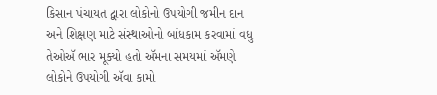કિસાન પંચાયત દ્વારા લોકોનો ઉપયોગી જમીન દાન અને શિક્ષણ માટે સંસ્થાઓનો બાંધકામ કરવામાં વધુ તેઓઍ ભાર મૂક્યો હતો ઍમના સમયમાં ઍમણે લોકોને ઉપયોગી ઍવા કામો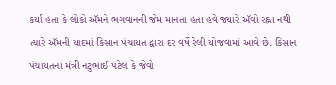કર્યા હતા કે લોકો ઍમને ભગવાનની જેમ માનતા હતા હવે જ્યારે ઍવો રહ્ના નથી ત્યારે ઍમની યાદમાં કિસાન પંચાયત દ્વારા દર વર્ષે રેલી યોજવામાં આવે છે. કિસાન પંચાયતના મંત્રી નટુભાઈ પટેલ કે જેવો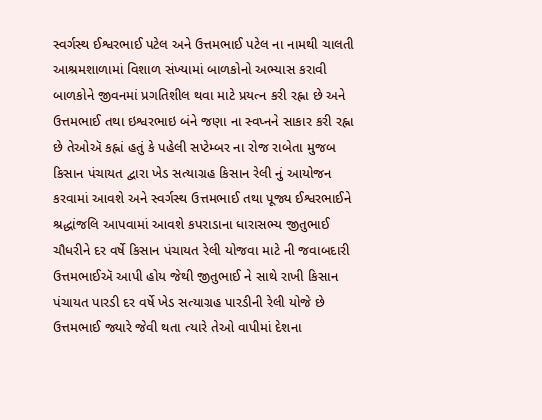સ્વર્ગસ્થ ઈશ્વરભાઈ પટેલ અને ઉત્તમભાઈ પટેલ ના નામથી ચાલતી આશ્રમશાળામાં વિશાળ સંખ્યામાં બાળકોનો અભ્યાસ કરાવી બાળકોને જીવનમાં પ્રગતિશીલ થવા માટે પ્રયત્ન કરી રહ્ના છે અને ઉત્તમભાઈ તથા ઇશ્વરભાઇ બંને જણા ના સ્વપ્નને સાકાર કરી રહ્ના છે તેઓઍ કહ્નાં હતું કે પહેલી સપ્ટેમ્બર ના રોજ રાબેતા મુજબ કિસાન પંચાયત દ્વારા ખેડ સત્યાગ્રહ કિસાન રેલી નું આયોજન કરવામાં આવશે અને સ્વર્ગસ્થ ઉત્તમભાઈ તથા પૂજ્ય ઈશ્વરભાઈને શ્રદ્ધાંજલિ આપવામાં આવશે કપરાડાના ધારાસભ્ય જીતુભાઈ ચૌધરીને દર વર્ષે કિસાન પંચાયત રેલી યોજવા માટે ની જવાબદારી ઉત્તમભાઈઍ આપી હોય જેથી જીતુભાઈ ને સાથે રાખી કિસાન પંચાયત પારડી દર વર્ષે ખેડ સત્યાગ્રહ પારડીની રેલી યોજે છે ઉત્તમભાઈ જ્યારે જેવી થતા ત્યારે તેઓ વાપીમાં દેશના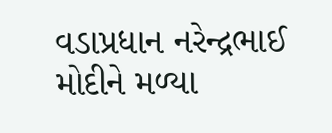વડાપ્રધાન નરેન્દ્રભાઈ મોદીને મળ્યા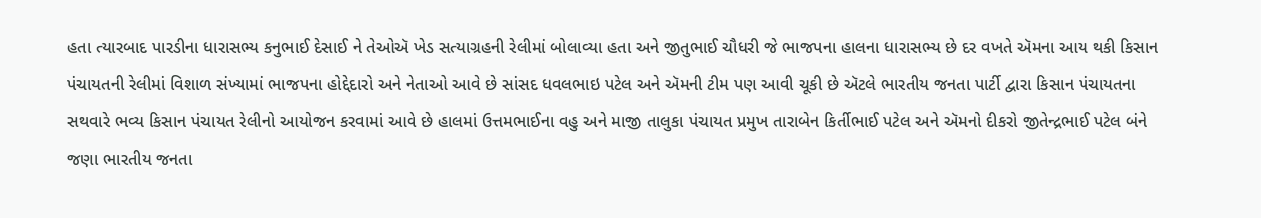હતા ત્યારબાદ પારડીના ધારાસભ્ય કનુભાઈ દેસાઈ ને તેઓઍ ખેડ સત્યાગ્રહની રેલીમાં બોલાવ્યા હતા અને જીતુભાઈ ચૌધરી જે ભાજપના હાલના ધારાસભ્ય છે દર વખતે ઍમના આય થકી કિસાન પંચાયતની રેલીમાં વિશાળ સંખ્યામાં ભાજપના હોદ્દેદારો અને નેતાઓ આવે છે સાંસદ ધવલભાઇ પટેલ અને ઍમની ટીમ પણ આવી ચૂકી છે ઍટલે ભારતીય જનતા પાર્ટી દ્વારા કિસાન પંચાયતના સથવારે ભવ્ય કિસાન પંચાયત રેલીનો આયોજન કરવામાં આવે છે હાલમાં ઉત્તમભાઈના વહુ અને માજી તાલુકા પંચાયત પ્રમુખ તારાબેન કિર્તીભાઈ પટેલ અને ઍમનો દીકરો જીતેન્દ્રભાઈ પટેલ બંને જણા ભારતીય જનતા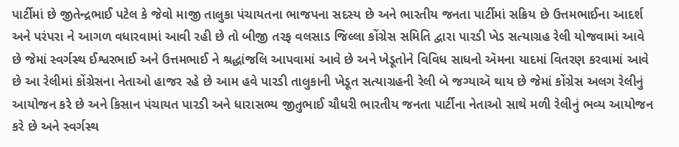પાર્ટીમાં છે જીતેન્દ્રભાઈ પટેલ કે જેવો માજી તાલુકા પંચાયતના ભાજપના સદસ્ય છે અને ભારતીય જનતા પાર્ટીમાં સક્રિય છે ઉત્તમભાઈના આદર્શ અને પરંપરા ને આગળ વધારવામાં આવી રહી છે તો બીજી તરફ વલસાડ જિલ્લા કોંગ્રેસ સમિતિ દ્વારા પારડી ખેડ સત્યાગ્રહ રેલી યોજવામાં આવે છે જેમાં સ્વર્ગસ્થ ઈશ્વરભાઈ અને ઉત્તમભાઈ ને શ્રદ્ધાંજલિ આપવામાં આવે છે અને ખેડૂતોને વિવિધ સાધનો ઍમના યાદમાં વિતરણ કરવામાં આવે છે આ રેલીમાં કોંગ્રેસના નેતાઓ હાજર રહે છે આમ હવે પારડી તાલુકાની ખેડૂત સત્યાગ્રહની રેલી બે જગ્યાઍ થાય છે જેમાં કોંગ્રેસ અલગ રેલીનું આયોજન કરે છે અને કિસાન પંચાયત પારડી અને ધારાસભ્ય જીતુભાઈ ચૌધરી ભારતીય જનતા પાર્ટીના નેતાઓ સાથે મળી રેલીનું ભવ્ય આયોજન કરે છે અને સ્વર્ગસ્થ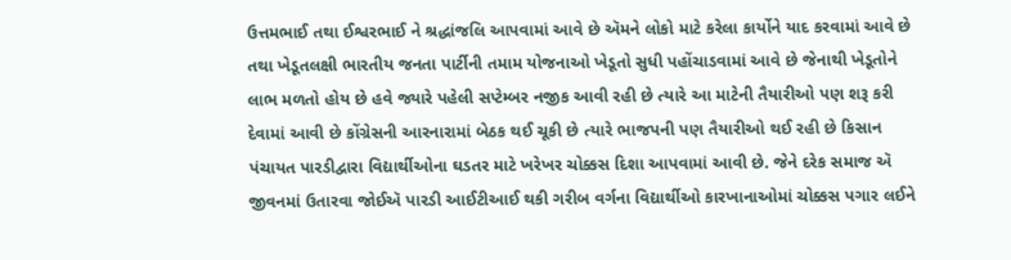ઉત્તમભાઈ તથા ઈશ્વરભાઈ ને શ્રદ્ધાંજલિ આપવામાં આવે છે ઍમને લોકો માટે કરેલા કાર્યોને યાદ કરવામાં આવે છે તથા ખેડૂતલક્ષી ભારતીય જનતા પાર્ટીની તમામ યોજનાઓ ખેડૂતો સુધી પહોંચાડવામાં આવે છે જેનાથી ખેડૂતોને લાભ મળતો હોય છે હવે જ્યારે પહેલી સપ્ટેમ્બર નજીક આવી રહી છે ત્યારે આ માટેની તૈયારીઓ પણ શરૂ કરી દેવામાં આવી છે કોંગ્રેસની આરનારામાં બેઠક થઈ ચૂકી છે ત્યારે ભાજપની પણ તૈયારીઓ થઈ રહી છે કિસાન પંચાયત પારડીદ્વારા વિદ્યાર્થીઓના ઘડતર માટે ખરેખર ચોક્કસ દિશા આપવામાં આવી છે. જેને દરેક સમાજ ઍ જીવનમાં ઉતારવા જોઈઍ પારડી આઈટીઆઈ થકી ગરીબ વર્ગના વિદ્યાર્થીઓ કારખાનાઓમાં ચોક્કસ પગાર લઈને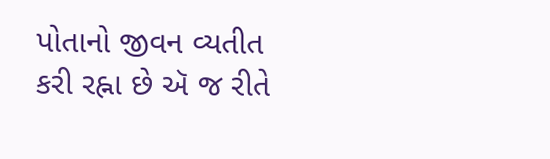પોતાનો જીવન વ્યતીત કરી રહ્ના છે ઍ જ રીતે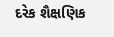દરેક શૈક્ષણિક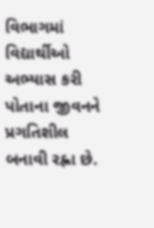વિભાગમાં વિદ્યાર્થીઓ અભ્યાસ કરી પોતાના જીવનને પ્રગતિશીલ બનાવી રહ્ના છે.